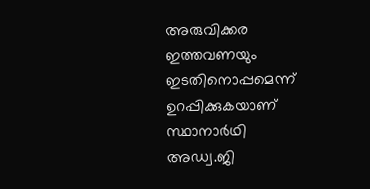അരുവിക്കര ഇത്തവണയും ഇടതിനൊപ്പമെന്ന് ഉറപ്പിക്കുകയാണ് സ്ഥാനാർഥി അഡ്വ.ജി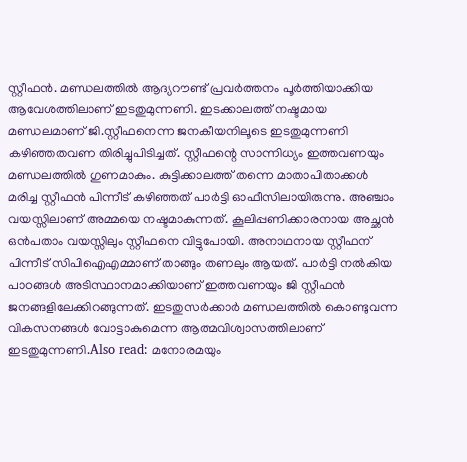സ്റ്റീഫൻ. മണ്ഡലത്തിൽ ആദ്യറൗണ്ട് പ്രവർത്തനം പൂർത്തിയാക്കിയ ആവേശത്തിലാണ് ഇടതുമുന്നണി. ഇടക്കാലത്ത് നഷ്ടമായ മണ്ഡലമാണ് ജി.സ്റ്റീഫനെന്ന ജനകീയനിലൂടെ ഇടതുമുന്നണി കഴിഞ്ഞതവണ തിരിച്ചുപിടിച്ചത്. സ്റ്റീഫന്റെ സാന്നിധ്യം ഇത്തവണയും മണ്ഡലത്തിൽ ഗുണമാകും. കുട്ടിക്കാലത്ത് തന്നെ മാതാപിതാക്കൾ മരിച്ച സ്റ്റീഫൻ പിന്നീട് കഴിഞ്ഞത് പാർട്ടി ഓഫീസിലായിരുന്നു. അഞ്ചാം വയസ്സിലാണ് അമ്മയെ നഷ്ടമാകുന്നത്. കൂലിപ്പണിക്കാരനായ അച്ഛൻ ഒൻപതാം വയസ്സിലും സ്റ്റീഫനെ വിട്ടുപോയി. അനാഥനായ സ്റ്റീഫന് പിന്നീട് സിപിഐഎമ്മാണ് താങ്ങും തണലും ആയത്. പാർട്ടി നൽകിയ പാഠങ്ങൾ അടിസ്ഥാനമാക്കിയാണ് ഇത്തവണയും ജി സ്റ്റീഫൻ ജനങ്ങളിലേക്കിറങ്ങുന്നത്. ഇടതുസർക്കാർ മണ്ഡലത്തിൽ കൊണ്ടുവന്ന വികസനങ്ങൾ വോട്ടാകുമെന്ന ആത്മവിശ്വാസത്തിലാണ് ഇടതുമുന്നണി.Also read: മനോരമയും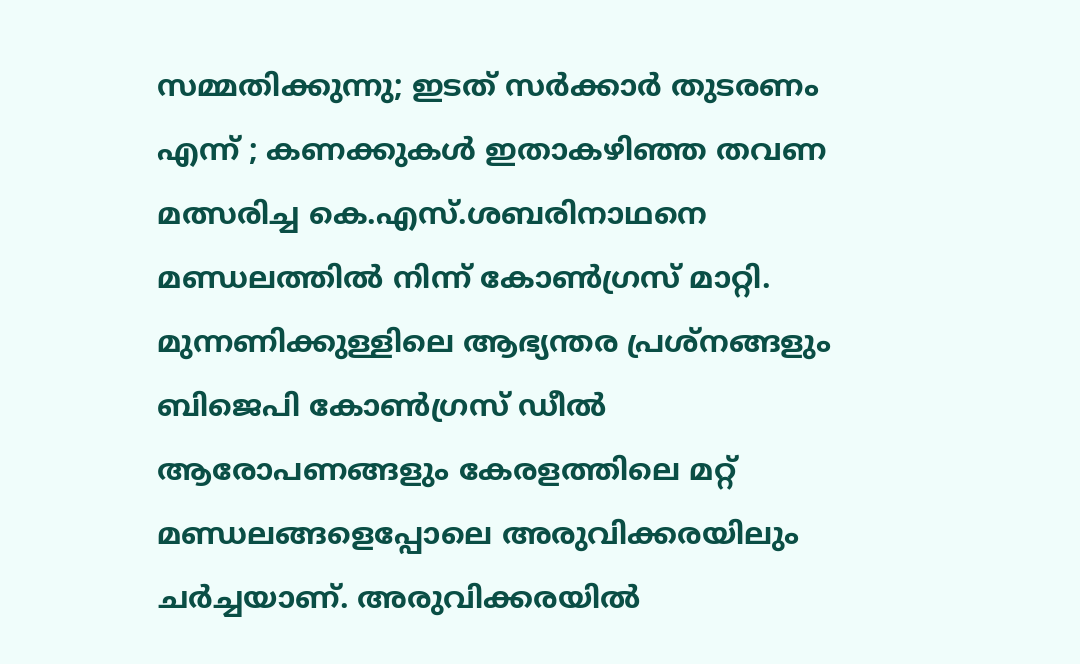സമ്മതിക്കുന്നു; ഇടത് സർക്കാർ തുടരണം എന്ന് ; കണക്കുകൾ ഇതാകഴിഞ്ഞ തവണ മത്സരിച്ച കെ.എസ്.ശബരിനാഥനെ മണ്ഡലത്തിൽ നിന്ന് കോൺഗ്രസ് മാറ്റി. മുന്നണിക്കുള്ളിലെ ആഭ്യന്തര പ്രശ്നങ്ങളും ബിജെപി കോൺഗ്രസ് ഡീൽ ആരോപണങ്ങളും കേരളത്തിലെ മറ്റ് മണ്ഡലങ്ങളെപ്പോലെ അരുവിക്കരയിലും ചർച്ചയാണ്. അരുവിക്കരയിൽ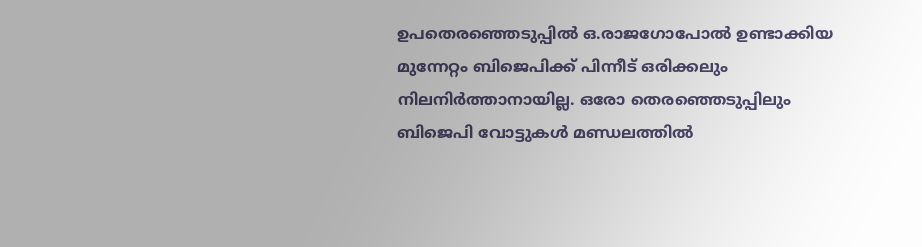ഉപതെരഞ്ഞെടുപ്പിൽ ഒ.രാജഗോപോൽ ഉണ്ടാക്കിയ മുന്നേറ്റം ബിജെപിക്ക് പിന്നീട് ഒരിക്കലും നിലനിർത്താനായില്ല. ഒരോ തെരഞ്ഞെടുപ്പിലും ബിജെപി വോട്ടുകൾ മണ്ഡലത്തിൽ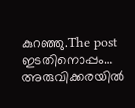കുറഞ്ഞു.The post ഇടതിനൊപ്പം… അരുവിക്കരയിൽ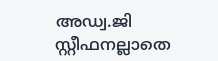അഡ്വ.ജി സ്റ്റീഫനല്ലാതെ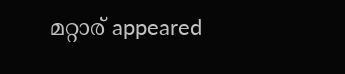മറ്റാര് appeared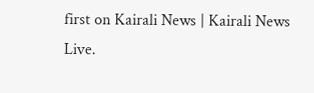first on Kairali News | Kairali News Live.